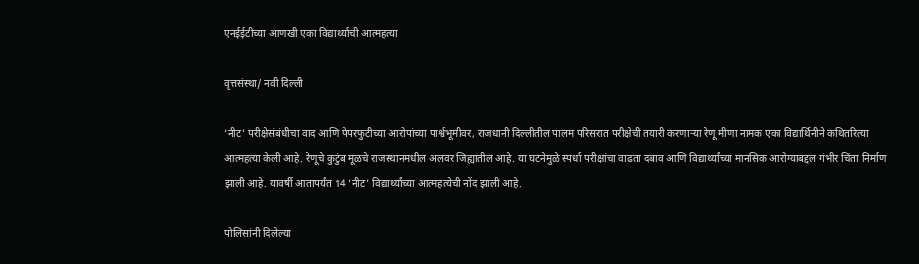एनईईटीच्या आणखी एका विद्यार्थ्याची आत्महत्या

वृत्तसंस्था/ नवी दिल्ली

‘नीट’ परीक्षेसंबंधीचा वाद आणि पेपरफुटीच्या आरोपांच्या पार्श्वभूमीवर, राजधानी दिल्लीतील पालम परिसरात परीक्षेची तयारी करणाऱ्या रेणू मीणा नामक एका विद्यार्थिनीने कथितरित्या आत्महत्या केली आहे. रेणूचे कुटुंब मूळचे राजस्थानमधील अलवर जिह्यातील आहे. या घटनेमुळे स्पर्धा परीक्षांचा वाढता दबाव आणि विद्यार्थ्यांच्या मानसिक आरोग्याबद्दल गंभीर चिंता निर्माण झाली आहे. यावर्षी आतापर्यंत 14 ‘नीट’ विद्यार्थ्यांच्या आत्महत्येची नोंद झाली आहे.

पोलिसांनी दिलेल्या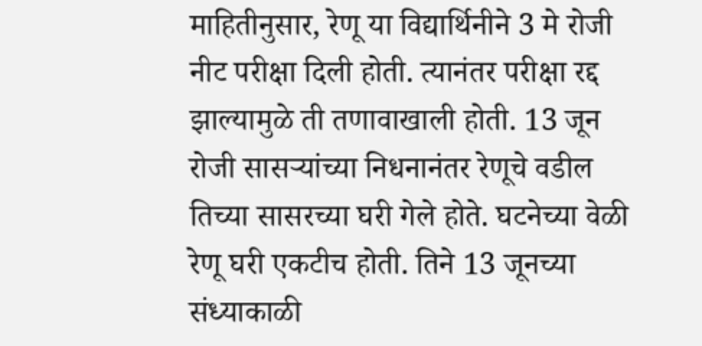माहितीनुसार, रेणू या विद्यार्थिनीने 3 मे रोजी नीट परीक्षा दिली होती. त्यानंतर परीक्षा रद्द झाल्यामुळे ती तणावाखाली होती. 13 जून रोजी सासऱ्यांच्या निधनानंतर रेणूचे वडील तिच्या सासरच्या घरी गेले होते. घटनेच्या वेळी रेणू घरी एकटीच होती. तिने 13 जूनच्या संध्याकाळी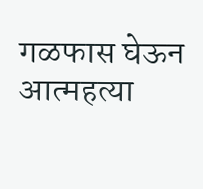गळफास घेऊन आत्महत्या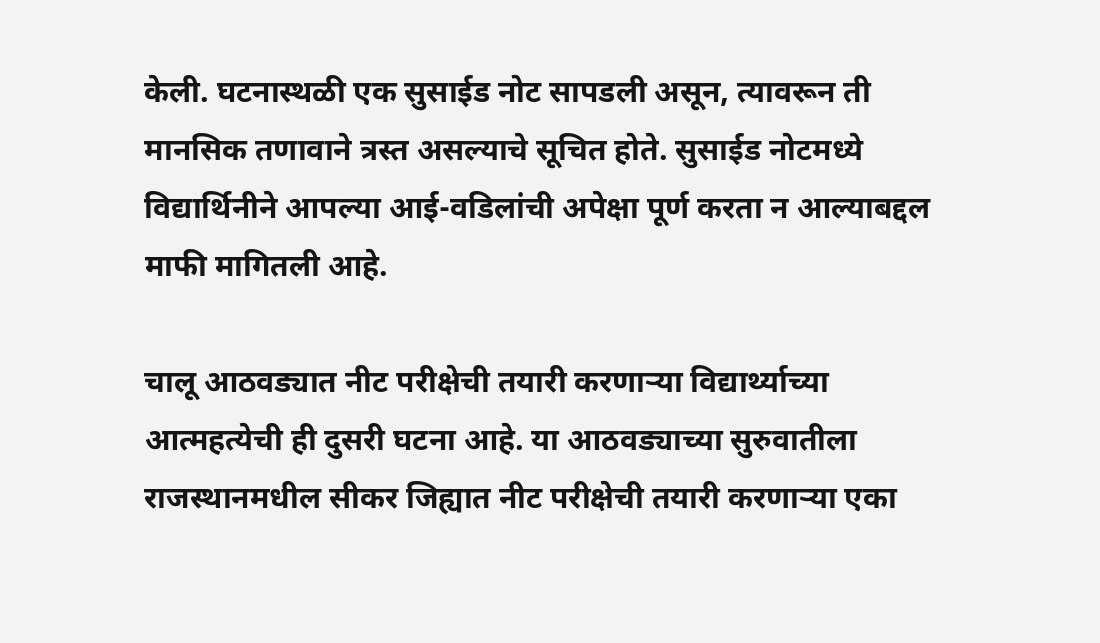केली. घटनास्थळी एक सुसाईड नोट सापडली असून, त्यावरून ती मानसिक तणावाने त्रस्त असल्याचे सूचित होते. सुसाईड नोटमध्ये विद्यार्थिनीने आपल्या आई-वडिलांची अपेक्षा पूर्ण करता न आल्याबद्दल माफी मागितली आहे.

चालू आठवड्यात नीट परीक्षेची तयारी करणाऱ्या विद्यार्थ्याच्या आत्महत्येची ही दुसरी घटना आहे. या आठवड्याच्या सुरुवातीला राजस्थानमधील सीकर जिह्यात नीट परीक्षेची तयारी करणाऱ्या एका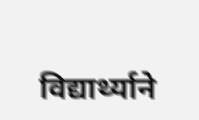विद्यार्थ्याने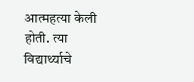आत्महत्या केली होती. त्या विद्यार्थ्याचे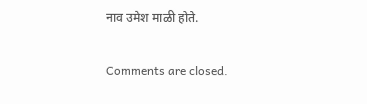नाव उमेश माळी होते.

Comments are closed.